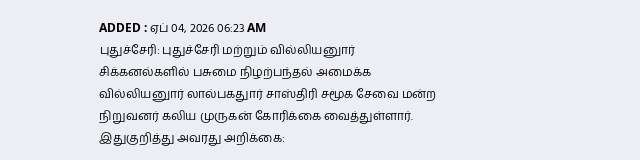ADDED : ஏப் 04, 2026 06:23 AM
புதுச்சேரி: புதுச்சேரி மற்றும் வில்லியனுார் சிக்கனல்களில் பசுமை நிழற்பந்தல் அமைக்க வில்லியனுார் லால்பகதுார் சாஸ்திரி சமூக சேவை மன்ற நிறுவனர் கலிய முருகன் கோரிக்கை வைத்துள்ளார்.
இதுகுறித்து அவரது அறிக்கை: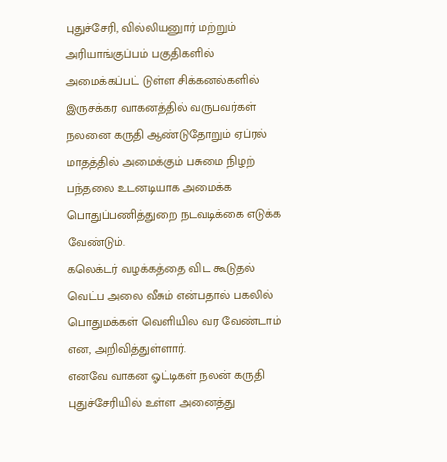புதுச்சேரி, வில்லியனுார் மற்றும் அரியாங்குப்பம் பகுதிகளில் அமைக்கப்பட் டுள்ள சிக்கனல்களில் இருசக்கர வாகனத்தில் வருபவர்கள் நலனை கருதி ஆண்டுதோறும் ஏப்ரல் மாதத்தில் அமைக்கும் பசுமை நிழற் பந்தலை உடனடியாக அமைக்க பொதுப்பணித்துறை நடவடிக்கை எடுக்க வேண்டும்.
கலெக்டர் வழக்கத்தை விட கூடுதல் வெட்ப அலை வீசும் என்பதால் பகலில் பொதுமக்கள் வெளியில வர வேண்டாம் என, அறிவித்துள்ளார்.
எனவே வாகன ஓட்டிகள் நலன் கருதி புதுச்சேரியில் உள்ள அனைத்து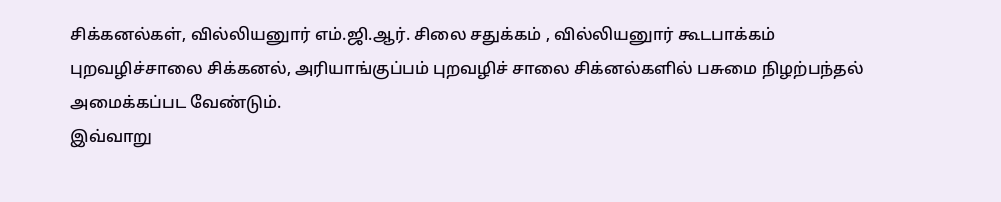சிக்கனல்கள், வில்லியனுார் எம்.ஜி.ஆர். சிலை சதுக்கம் , வில்லியனுார் கூடபாக்கம் புறவழிச்சாலை சிக்கனல், அரியாங்குப்பம் புறவழிச் சாலை சிக்னல்களில் பசுமை நிழற்பந்தல் அமைக்கப்பட வேண்டும்.
இவ்வாறு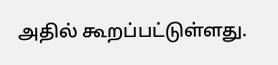அதில் கூறப்பட்டுள்ளது.